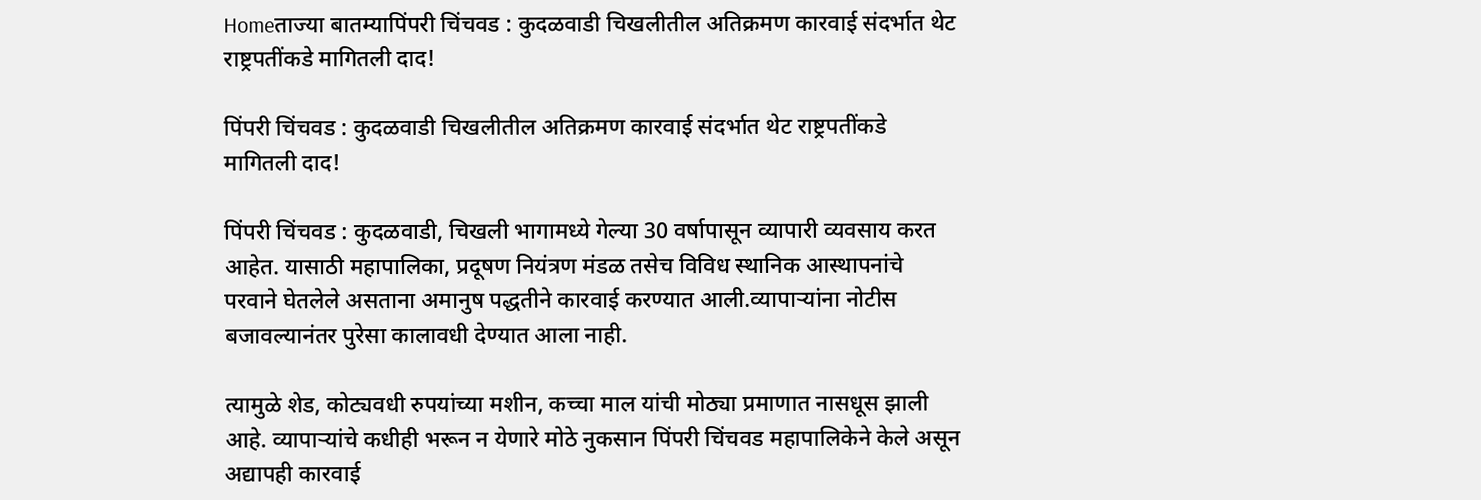Homeताज्या बातम्यापिंपरी चिंचवड : कुदळवाडी चिखलीतील अतिक्रमण कारवाई संदर्भात थेट राष्ट्रपतींकडे मागितली दाद!

पिंपरी चिंचवड : कुदळवाडी चिखलीतील अतिक्रमण कारवाई संदर्भात थेट राष्ट्रपतींकडे मागितली दाद!

पिंपरी चिंचवड : कुदळवाडी, चिखली भागामध्ये गेल्या 30 वर्षापासून व्यापारी व्यवसाय करत आहेत. यासाठी महापालिका, प्रदूषण नियंत्रण मंडळ तसेच विविध स्थानिक आस्थापनांचे परवाने घेतलेले असताना अमानुष पद्धतीने कारवाई करण्यात आली.व्यापाऱ्यांना नोटीस बजावल्यानंतर पुरेसा कालावधी देण्यात आला नाही.

त्यामुळे शेड, कोट्यवधी रुपयांच्या मशीन, कच्चा माल यांची मोठ्या प्रमाणात नासधूस झाली आहे. व्यापाऱ्यांचे कधीही भरून न येणारे मोठे नुकसान पिंपरी चिंचवड महापालिकेने केले असून अद्यापही कारवाई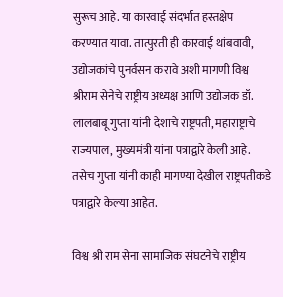सुरूच आहे. या कारवाई संदर्भात हस्तक्षेप करण्यात यावा. तात्पुरती ही कारवाई थांबवावी, उद्योजकांचे पुनर्वसन करावे अशी मागणी विश्व श्रीराम सेनेचे राष्ट्रीय अध्यक्ष आणि उद्योजक डॉ. लालबाबू गुप्ता यांनी देशाचे राष्ट्रपती, महाराष्ट्राचे राज्यपाल, मुख्यमंत्री यांना पत्राद्वारे केली आहे. तसेच गुप्ता यांनी काही मागण्या देखील राष्ट्रपतीकडे पत्राद्वारे केल्या आहेत.

विश्व श्री राम सेना सामाजिक संघटनेचे राष्ट्रीय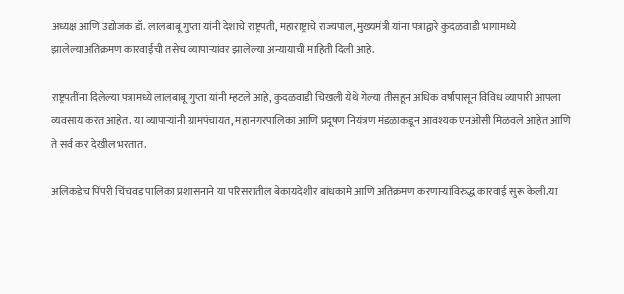अध्यक्ष आणि उद्योजक डॉ. लालबाबू गुप्ता यांनी देशाचे राष्ट्रपती, महाराष्ट्राचे राज्यपाल, मुख्यमंत्री यांना पत्राद्वारे कुदळवाडी भागामध्ये झालेल्याअतिक्रमण कारवाईची तसेच व्यापाऱ्यांवर झालेल्या अन्यायाची माहिती दिली आहे.

राष्ट्रपतींना दिलेल्या पत्रामध्ये लालबाबू गुप्ता यांनी म्हटले आहे, कुदळवाडी चिखली येथे गेल्या तीसहून अधिक वर्षांपासून विविध व्यापारी आपला व्यवसाय करत आहेत. या व्यापाऱ्यांनी ग्रामपंचायत, महानगरपालिका आणि प्रदूषण नियंत्रण मंडळाकडून आवश्यक एनओसी मिळवले आहेत आणि ते सर्व कर देखील भरतात.

अलिकडेच पिंपरी चिंचवड पालिका प्रशासनाने या परिसरातील बेकायदेशीर बांधकामे आणि अतिक्रमण करणाऱ्यांविरुद्ध कारवाई सुरू केली.या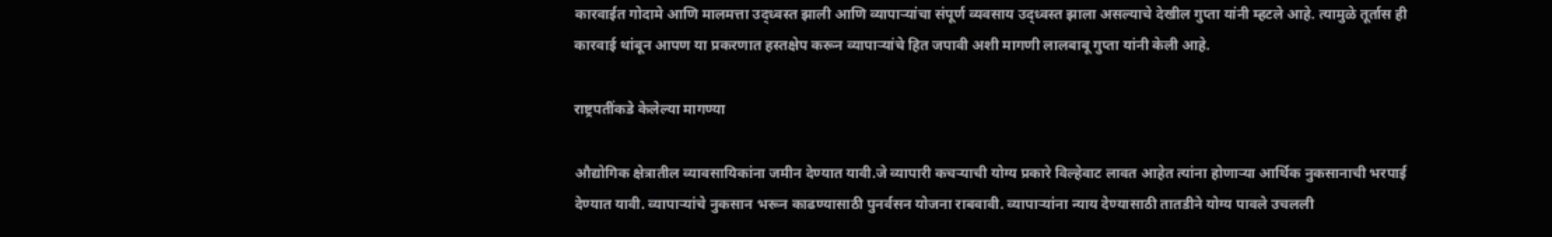कारवाईत गोदामे आणि मालमत्ता उद्ध्वस्त झाली आणि व्यापाऱ्यांचा संपूर्ण व्यवसाय उद्ध्वस्त झाला असल्याचे देखील गुप्ता यांनी म्हटले आहे. त्यामुळे तूर्तास ही कारवाई थांबून आपण या प्रकरणात हस्तक्षेप करून व्यापाऱ्यांचे हित जपावी अशी मागणी लालबाबू गुप्ता यांनी केली आहे.

राष्ट्रपतींकडे केलेल्या मागण्या

औद्योगिक क्षेत्रातील व्यावसायिकांना जमीन देण्यात यावी.जे व्यापारी कचऱ्याची योग्य प्रकारे विल्हेवाट लावत आहेत त्यांना होणाऱ्या आर्थिक नुकसानाची भरपाई देण्यात यावी. व्यापाऱ्यांचे नुकसान भरून काढण्यासाठी पुनर्वसन योजना राबवावी. व्यापाऱ्यांना न्याय देण्यासाठी तातडीने योग्य पावले उचलली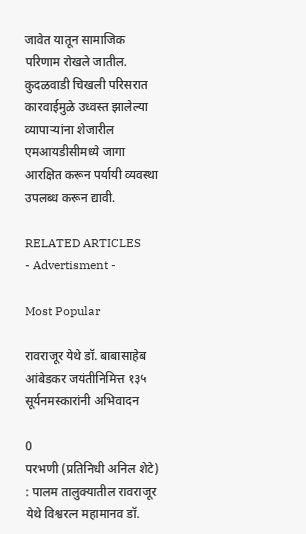जावेत यातून सामाजिक परिणाम रोखले जातील. कुदळवाडी चिखली परिसरात कारवाईमुळे उध्वस्त झालेल्या व्यापाऱ्यांना शेजारील एमआयडीसीमध्ये जागा आरक्षित करून पर्यायी व्यवस्था उपलब्ध करून द्यावी.

RELATED ARTICLES
- Advertisment -

Most Popular

रावराजूर येथे डॉ. बाबासाहेब आंबेडकर जयंतीनिमित्त १३५ सूर्यनमस्कारांनी अभिवादन

0
परभणी (प्रतिनिधी अनिल शेटे) : पालम तालुक्यातील रावराजूर येथे विश्वरत्न महामानव डॉ.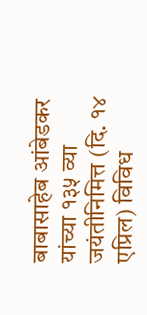बाबासाहेब आंबेडकर यांच्या १३५ व्या जयंतीनिमित्त (दि. १४ एप्रिल) विविध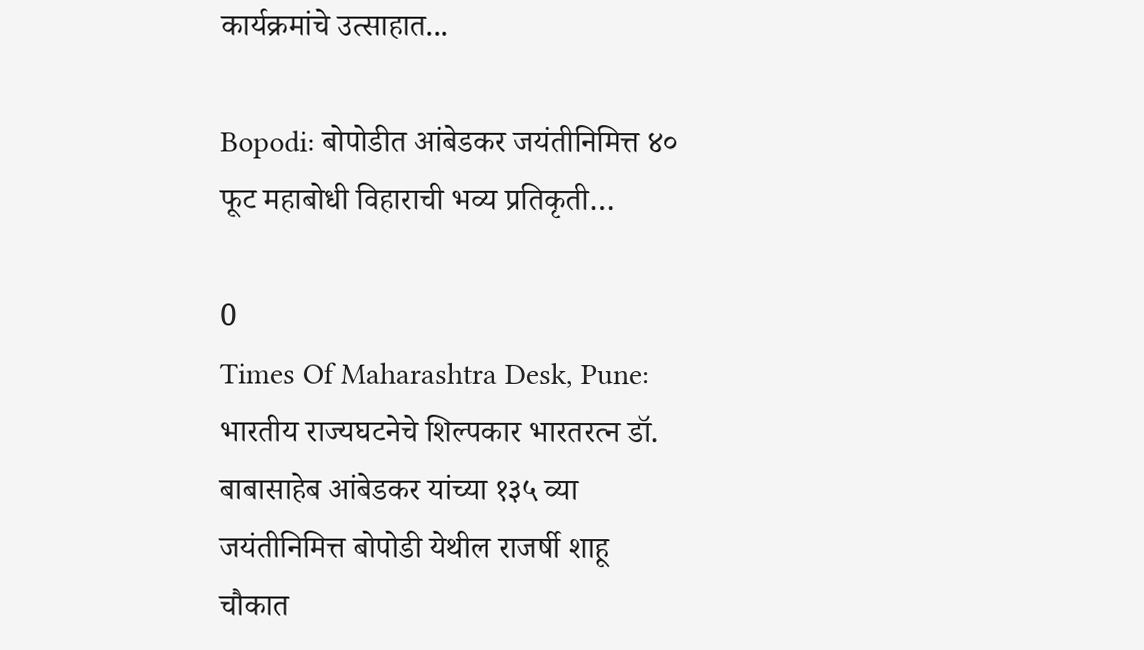कार्यक्रमांचे उत्साहात...

Bopodi: बोपोडीत आंबेडकर जयंतीनिमित्त ४० फूट महाबोधी विहाराची भव्य प्रतिकृती…

0
Times Of Maharashtra Desk, Pune: भारतीय राज्यघटनेचे शिल्पकार भारतरत्न डॉ. बाबासाहेब आंबेडकर यांच्या १३५ व्या जयंतीनिमित्त बोपोडी येथील राजर्षी शाहू चौकात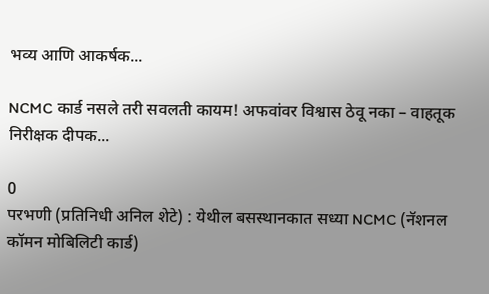भव्य आणि आकर्षक...

NCMC कार्ड नसले तरी सवलती कायम! अफवांवर विश्वास ठेवू नका – वाहतूक निरीक्षक दीपक...

0
परभणी (प्रतिनिधी अनिल शेटे) : येथील बसस्थानकात सध्या NCMC (नॅशनल कॉमन मोबिलिटी कार्ड)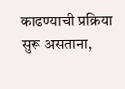काढण्याची प्रक्रिया सुरू असताना,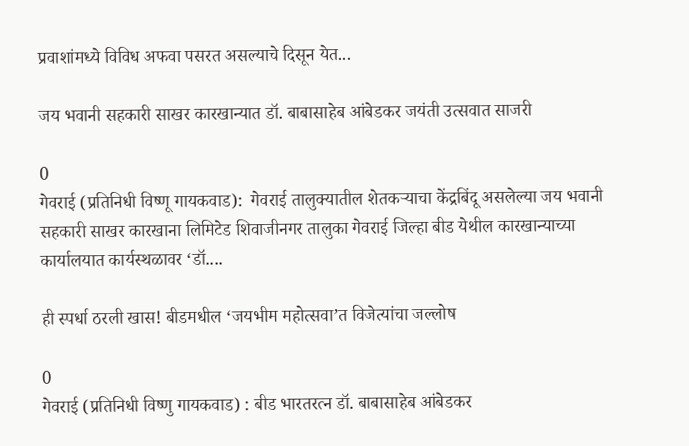प्रवाशांमध्ये विविध अफवा पसरत असल्याचे दिसून येत...

जय भवानी सहकारी साखर कारखान्यात डॉ. बाबासाहेब आंबेडकर जयंती उत्सवात साजरी

0
गेवराई (प्रतिनिधी विष्णू गायकवाड):  गेवराई तालुक्यातील शेतकऱ्याचा केंद्रबिंदू असलेल्या जय भवानी सहकारी साखर कारखाना लिमिटेड शिवाजीनगर तालुका गेवराई जिल्हा बीड येथील कारखान्याच्या कार्यालयात कार्यस्थळावर ‘डॉ....

ही स्पर्धा ठरली खास! बीडमधील ‘जयभीम महोत्सवा’त विजेत्यांचा जल्लोष

0
गेवराई (प्रतिनिधी विष्णु गायकवाड) : बीड भारतरत्न डॉ. बाबासाहेब आंबेडकर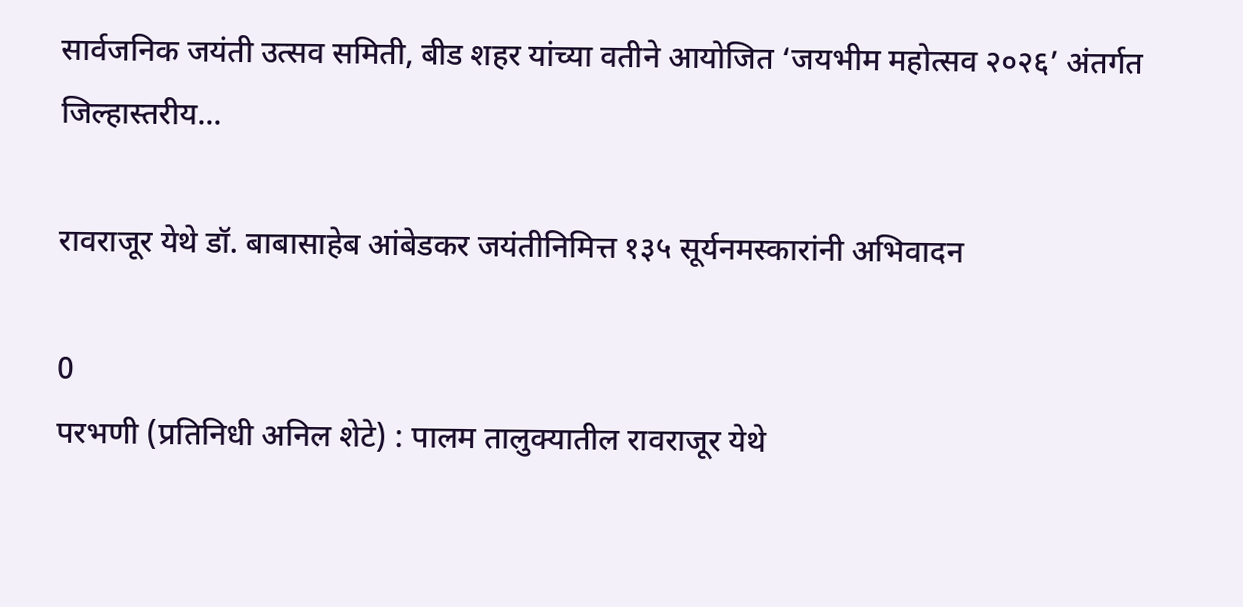सार्वजनिक जयंती उत्सव समिती, बीड शहर यांच्या वतीने आयोजित ‘जयभीम महोत्सव २०२६’ अंतर्गत जिल्हास्तरीय...

रावराजूर येथे डॉ. बाबासाहेब आंबेडकर जयंतीनिमित्त १३५ सूर्यनमस्कारांनी अभिवादन

0
परभणी (प्रतिनिधी अनिल शेटे) : पालम तालुक्यातील रावराजूर येथे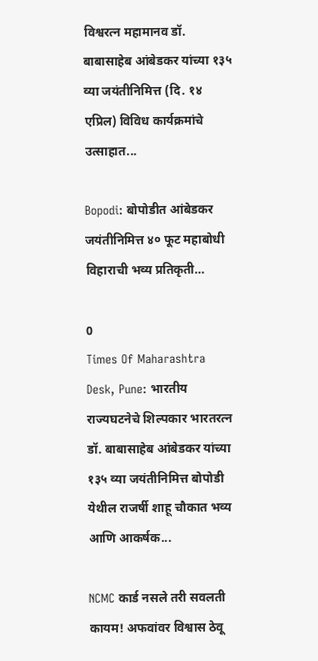विश्वरत्न महामानव डॉ. बाबासाहेब आंबेडकर यांच्या १३५ व्या जयंतीनिमित्त (दि. १४ एप्रिल) विविध कार्यक्रमांचे उत्साहात...

Bopodi: बोपोडीत आंबेडकर जयंतीनिमित्त ४० फूट महाबोधी विहाराची भव्य प्रतिकृती…

0
Times Of Maharashtra Desk, Pune: भारतीय राज्यघटनेचे शिल्पकार भारतरत्न डॉ. बाबासाहेब आंबेडकर यांच्या १३५ व्या जयंतीनिमित्त बोपोडी येथील राजर्षी शाहू चौकात भव्य आणि आकर्षक...

NCMC कार्ड नसले तरी सवलती कायम! अफवांवर विश्वास ठेवू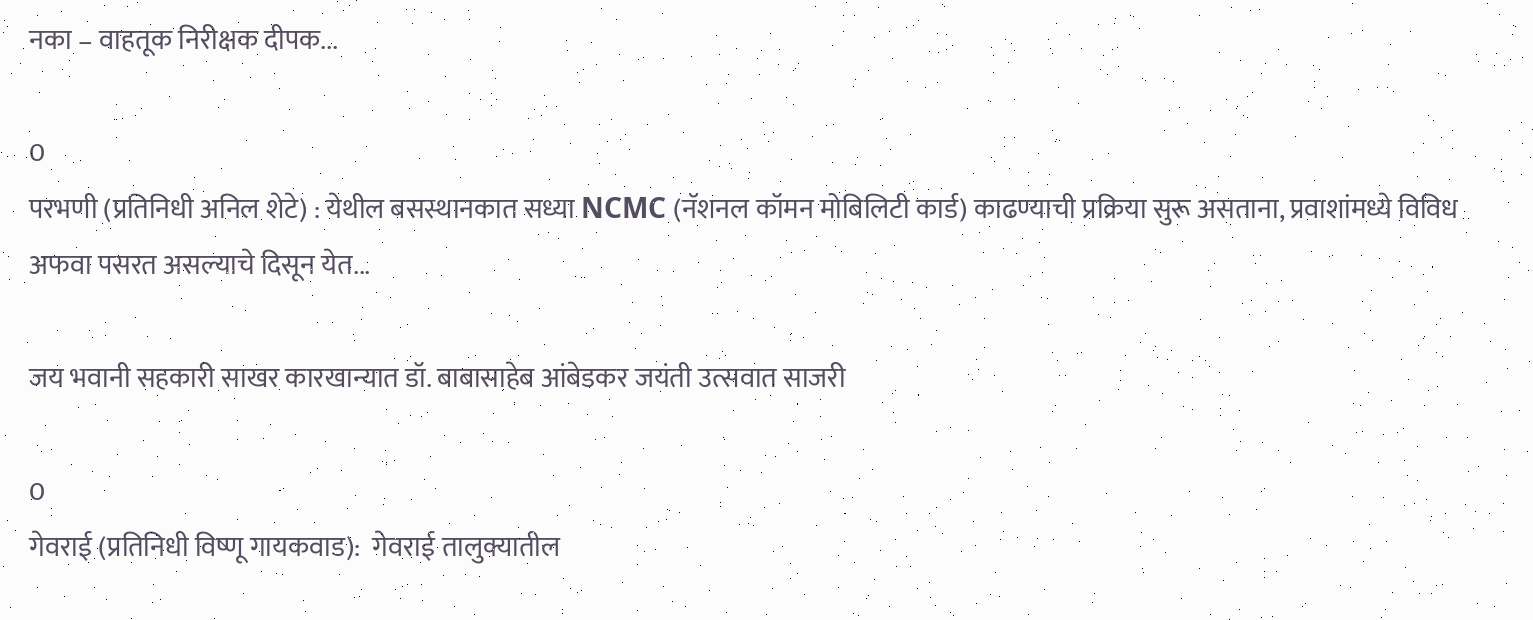नका – वाहतूक निरीक्षक दीपक...

0
परभणी (प्रतिनिधी अनिल शेटे) : येथील बसस्थानकात सध्या NCMC (नॅशनल कॉमन मोबिलिटी कार्ड) काढण्याची प्रक्रिया सुरू असताना, प्रवाशांमध्ये विविध अफवा पसरत असल्याचे दिसून येत...

जय भवानी सहकारी साखर कारखान्यात डॉ. बाबासाहेब आंबेडकर जयंती उत्सवात साजरी

0
गेवराई (प्रतिनिधी विष्णू गायकवाड):  गेवराई तालुक्यातील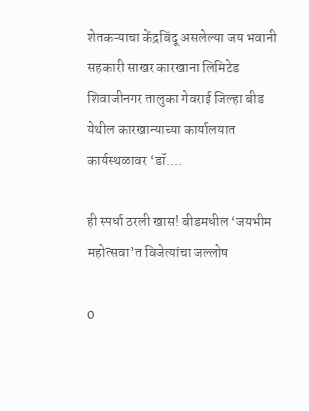शेतकऱ्याचा केंद्रबिंदू असलेल्या जय भवानी सहकारी साखर कारखाना लिमिटेड शिवाजीनगर तालुका गेवराई जिल्हा बीड येथील कारखान्याच्या कार्यालयात कार्यस्थळावर ‘डॉ....

ही स्पर्धा ठरली खास! बीडमधील ‘जयभीम महोत्सवा’त विजेत्यांचा जल्लोष

0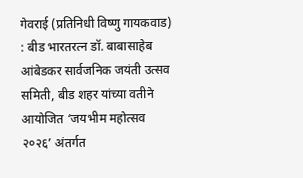गेवराई (प्रतिनिधी विष्णु गायकवाड) : बीड भारतरत्न डॉ. बाबासाहेब आंबेडकर सार्वजनिक जयंती उत्सव समिती, बीड शहर यांच्या वतीने आयोजित ‘जयभीम महोत्सव २०२६’ अंतर्गत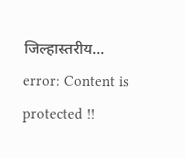जिल्हास्तरीय...
error: Content is protected !!